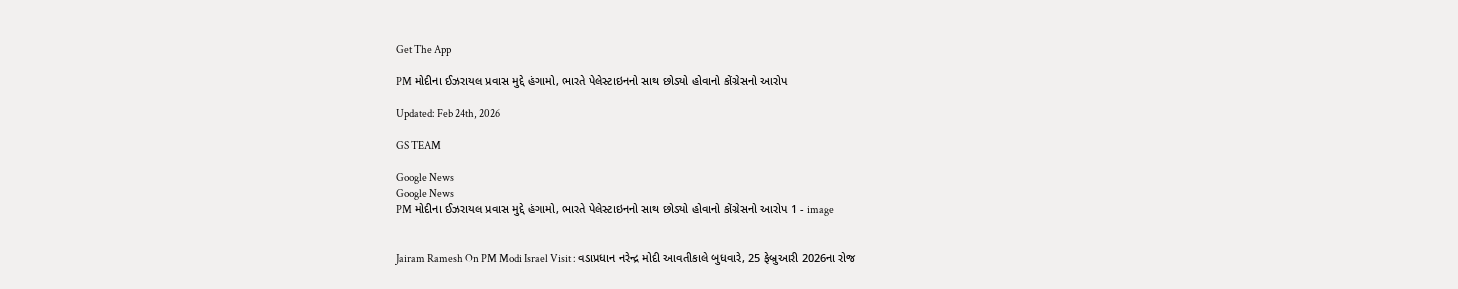Get The App

PM મોદીના ઈઝરાયલ પ્રવાસ મુદ્દે હંગામો, ભારતે પેલેસ્ટાઇનનો સાથ છોડ્યો હોવાનો કોંગ્રેસનો આરોપ

Updated: Feb 24th, 2026

GS TEAM

Google News
Google News
PM મોદીના ઈઝરાયલ પ્રવાસ મુદ્દે હંગામો, ભારતે પેલેસ્ટાઇનનો સાથ છોડ્યો હોવાનો કોંગ્રેસનો આરોપ 1 - image


Jairam Ramesh On PM Modi Israel Visit : વડાપ્રધાન નરેન્દ્ર મોદી આવતીકાલે બુધવારે, 25 ફેબ્રુઆરી 2026ના રોજ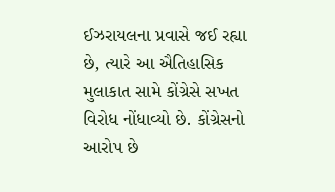ઈઝરાયલના પ્રવાસે જઈ રહ્યા છે, ત્યારે આ ઐતિહાસિક મુલાકાત સામે કોંગ્રેસે સખત વિરોધ નોંધાવ્યો છે. કોંગ્રેસનો આરોપ છે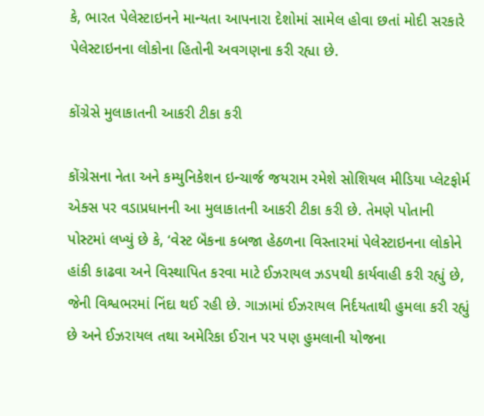કે, ભારત પેલેસ્ટાઇનને માન્યતા આપનારા દેશોમાં સામેલ હોવા છતાં મોદી સરકારે પેલેસ્ટાઇનના લોકોના હિતોની અવગણના કરી રહ્યા છે.

કોંગ્રેસે મુલાકાતની આકરી ટીકા કરી

કોંગ્રેસના નેતા અને કમ્યુનિકેશન ઇન્ચાર્જ જયરામ રમેશે સોશિયલ મીડિયા પ્લેટફોર્મ એક્સ પર વડાપ્રધાનની આ મુલાકાતની આકરી ટીકા કરી છે. તેમણે પોતાની પોસ્ટમાં લખ્યું છે કે, ‘વેસ્ટ બૅંકના કબજા હેઠળના વિસ્તારમાં પેલેસ્ટાઇનના લોકોને હાંકી કાઢવા અને વિસ્થાપિત કરવા માટે ઈઝરાયલ ઝડપથી કાર્યવાહી કરી રહ્યું છે, જેની વિશ્વભરમાં નિંદા થઈ રહી છે. ગાઝામાં ઈઝરાયલ નિર્દયતાથી હુમલા કરી રહ્યું છે અને ઈઝરાયલ તથા અમેરિકા ઈરાન પર પણ હુમલાની યોજના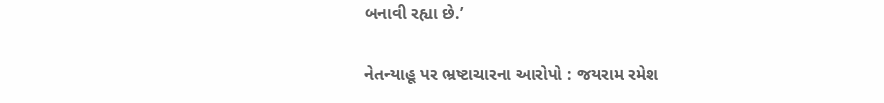બનાવી રહ્યા છે.’

નેતન્યાહૂ પર ભ્રષ્ટાચારના આરોપો : જયરામ રમેશ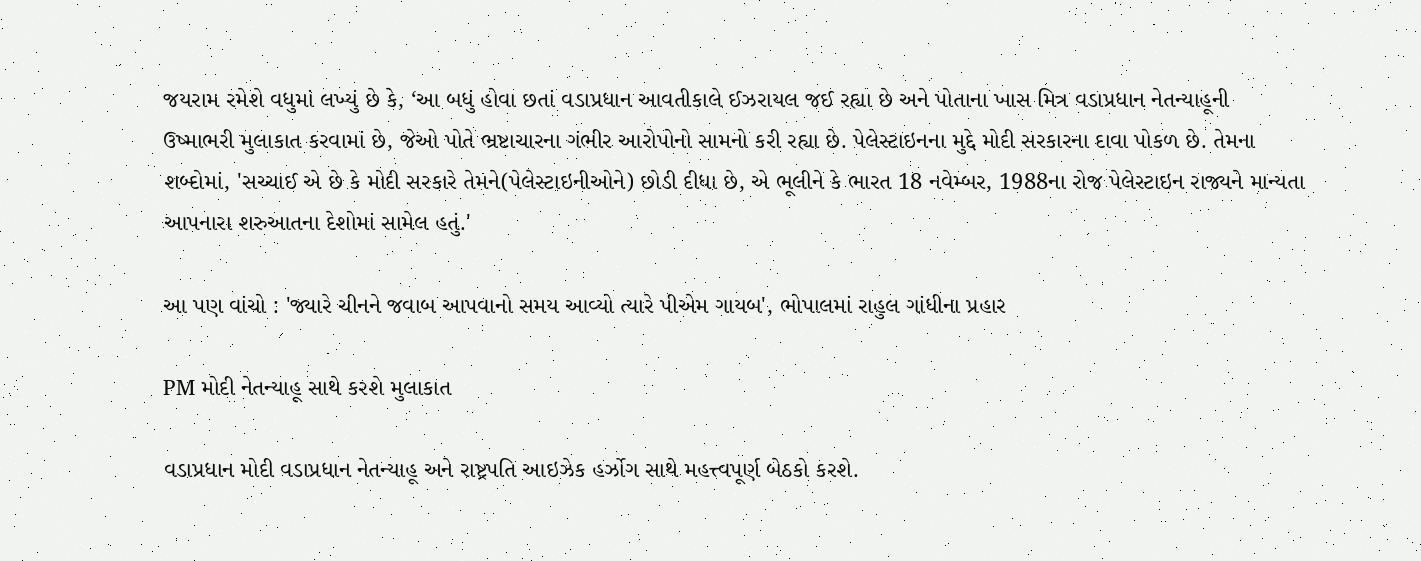જયરામ રમેશે વધુમાં લખ્યું છે કે, ‘આ બધું હોવા છતાં વડાપ્રધાન આવતીકાલે ઈઝરાયલ જઈ રહ્યા છે અને પોતાના ખાસ મિત્ર વડાપ્રધાન નેતન્યાહૂની ઉષ્માભરી મુલાકાત કરવામાં છે, જેઓ પોતે ભ્રષ્ટાચારના ગંભીર આરોપોનો સામનો કરી રહ્યા છે. પેલેસ્ટાઇનના મુદ્દે મોદી સરકારના દાવા પોકળ છે. તેમના શબ્દોમાં, 'સચ્ચાઈ એ છે કે મોદી સરકારે તેમને(પેલેસ્ટાઇનીઓને) છોડી દીધા છે, એ ભૂલીને કે ભારત 18 નવેમ્બર, 1988ના રોજ પેલેસ્ટાઇન રાજ્યને માન્યતા આપનારા શરુઆતના દેશોમાં સામેલ હતું.'

આ પણ વાંચો : 'જ્યારે ચીનને જવાબ આપવાનો સમય આવ્યો ત્યારે પીએમ ગાયબ', ભોપાલમાં રાહુલ ગાંધીના પ્રહાર

PM મોદી નેતન્યાહૂ સાથે કરશે મુલાકાત

વડાપ્રધાન મોદી વડાપ્રધાન નેતન્યાહૂ અને રાષ્ટ્રપતિ આઇઝેક હર્ઝોગ સાથે મહત્ત્વપૂર્ણ બેઠકો કરશે.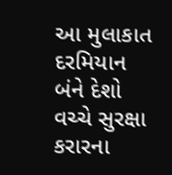આ મુલાકાત દરમિયાન બંને દેશો વચ્ચે સુરક્ષા કરારના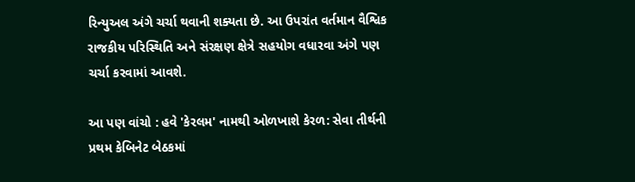રિન્યુઅલ અંગે ચર્ચા થવાની શક્યતા છે. આ ઉપરાંત વર્તમાન વૈશ્વિક રાજકીય પરિસ્થિતિ અને સંરક્ષણ ક્ષેત્રે સહયોગ વધારવા અંગે પણ ચર્ચા કરવામાં આવશે.

આ પણ વાંચો : હવે 'કેરલમ' નામથી ઓળખાશે કેરળ: સેવા તીર્થની પ્રથમ કેબિનેટ બેઠકમાં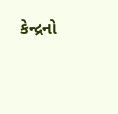કેન્દ્રનો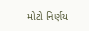મોટો નિર્ણય